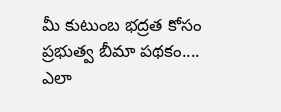మీ కుటుంబ భద్రత కోసం ప్రభుత్వ బీమా పథకం.... ఎలా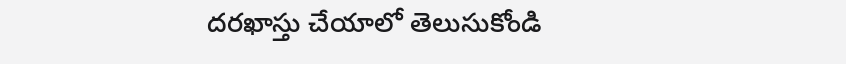దరఖాస్తు చేయాలో తెలుసుకోండి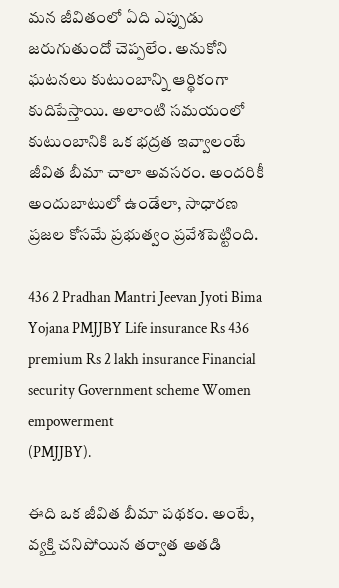మన జీవితంలో ఏది ఎప్పుడు జరుగుతుందో చెప్పలేం. అనుకోని ఘటనలు కుటుంబాన్ని ఆర్థికంగా కుదిపేస్తాయి. అలాంటి సమయంలో కుటుంబానికి ఒక భద్రత ఇవ్వాలంటే జీవిత బీమా చాలా అవసరం. అందరికీ అందుబాటులో ఉండేలా, సాధారణ ప్రజల కోసమే ప్రభుత్వం ప్రవేశపెట్టింది.

436 2 Pradhan Mantri Jeevan Jyoti Bima Yojana PMJJBY Life insurance Rs 436 premium Rs 2 lakh insurance Financial security Government scheme Women empowerment
(PMJJBY).

ఈది ఒక జీవిత బీమా పథకం. అంటే, వ్యక్తి చనిపోయిన తర్వాత అతడి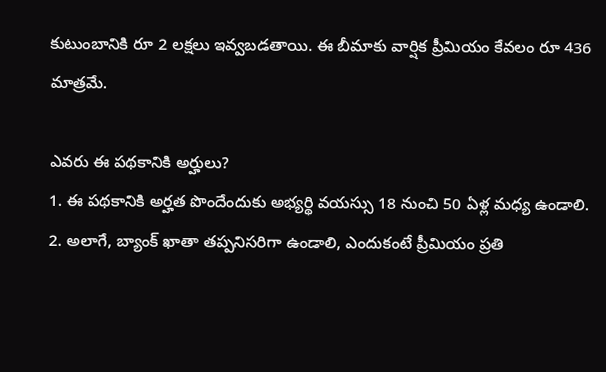కుటుంబానికి రూ 2 లక్షలు ఇవ్వబడతాయి. ఈ బీమాకు వార్షిక ప్రీమియం కేవలం రూ 436 మాత్రమే.

ఎవరు ఈ పథకానికి అర్హులు?
1. ఈ పథకానికి అర్హత పొందేందుకు అభ్యర్థి వయస్సు 18 నుంచి 50 ఏళ్ల మధ్య ఉండాలి.
2. అలాగే, బ్యాంక్ ఖాతా తప్పనిసరిగా ఉండాలి, ఎందుకంటే ప్రీమియం ప్రతి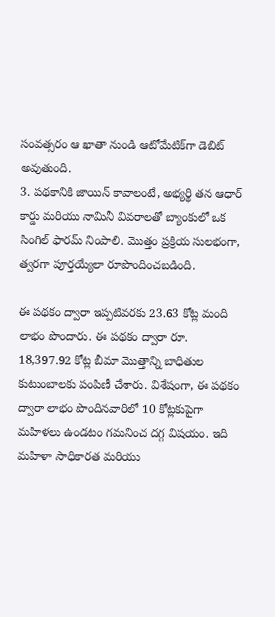సంవత్సరం ఆ ఖాతా నుండి ఆటోమేటిక్‌గా డెబిట్ అవుతుంది.
3. పథకానికి జాయిన్ కావాలంటే, అభ్యర్థి తన ఆధార్ కార్డు మరియు నామినీ వివరాలతో బ్యాంకులో ఒక సింగిల్ ఫారమ్ నింపాలి. మొత్తం ప్రక్రియ సులభంగా, త్వరగా పూర్తయ్యేలా రూపొందించబడింది.

ఈ పథకం ద్వారా ఇప్పటివరకు 23.63 కోట్ల మంది లాభం పొందారు. ఈ పథకం ద్వారా రూ. 18,397.92 కోట్ల బీమా మొత్తాన్ని బాధితుల కుటుంబాలకు పంపిణీ చేశారు. విశేషంగా, ఈ పథకం ద్వారా లాభం పొందినవారిలో 10 కోట్లకుపైగా మహిళలు ఉండటం గమనించ దగ్గ విషయం. ఇది మహిళా సాధికారత మరియు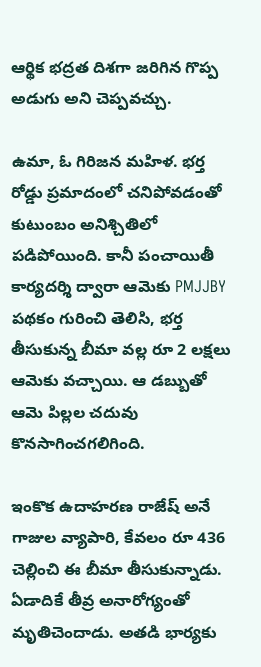ఆర్థిక భద్రత దిశగా జరిగిన గొప్ప అడుగు అని చెప్పవచ్చు.

ఉమా, ఓ గిరిజన మహిళ. భర్త రోడ్డు ప్రమాదంలో చనిపోవడంతో కుటుంబం అనిశ్చితిలో పడిపోయింది. కానీ పంచాయితీ కార్యదర్శి ద్వారా ఆమెకు PMJJBY పథకం గురించి తెలిసి, భర్త తీసుకున్న బీమా వల్ల రూ 2 లక్షలు ఆమెకు వచ్చాయి. ఆ డబ్బుతో ఆమె పిల్లల చదువు కొనసాగించగలిగింది.

ఇంకొక ఉదాహరణ రాజేష్ అనే గాజుల వ్యాపారి, కేవలం రూ 436 చెల్లించి ఈ బీమా తీసుకున్నాడు. ఏడాదికే తీవ్ర అనారోగ్యంతో మృతిచెందాడు. అతడి భార్యకు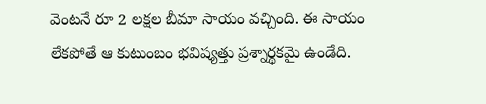వెంటనే రూ 2 లక్షల బీమా సాయం వచ్చింది. ఈ సాయం లేకపోతే ఆ కుటుంబం భవిష్యత్తు ప్రశ్నార్థకమై ఉండేది.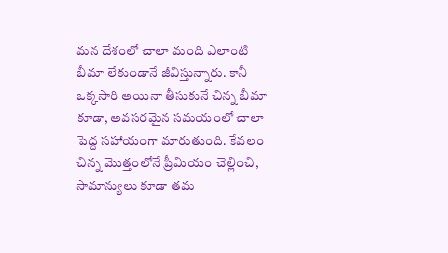మన దేశంలో చాలా మంది ఎలాంటి బీమా లేకుండానే జీవిస్తున్నారు. కానీ ఒక్కసారి అయినా తీసుకునే చిన్న బీమా కూడా, అవసరమైన సమయంలో చాలా పెద్ద సహాయంగా మారుతుంది. కేవలం చిన్న మొత్తంలోనే ప్రీమియం చెల్లించి, సామాన్యులు కూడా తమ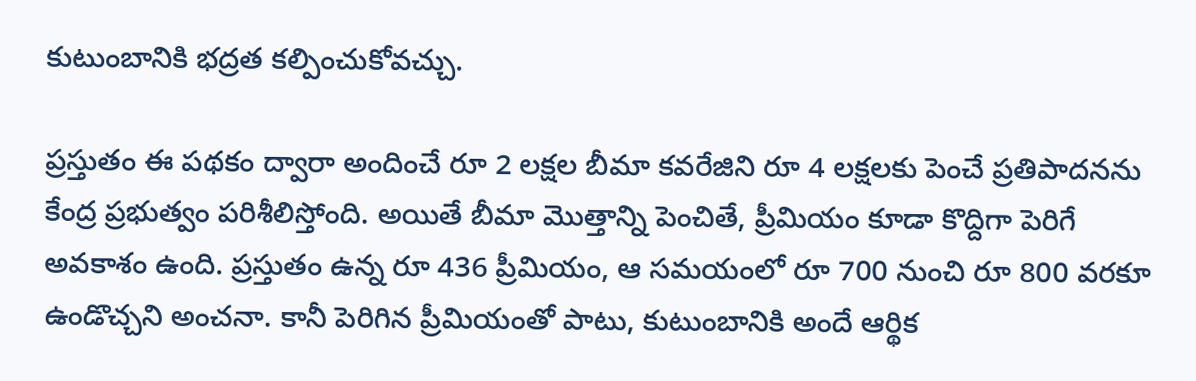కుటుంబానికి భద్రత కల్పించుకోవచ్చు.

ప్రస్తుతం ఈ పథకం ద్వారా అందించే రూ 2 లక్షల బీమా కవరేజిని రూ 4 లక్షలకు పెంచే ప్రతిపాదనను కేంద్ర ప్రభుత్వం పరిశీలిస్తోంది. అయితే బీమా మొత్తాన్ని పెంచితే, ప్రీమియం కూడా కొద్దిగా పెరిగే అవకాశం ఉంది. ప్రస్తుతం ఉన్న రూ 436 ప్రీమియం, ఆ సమయంలో రూ 700 నుంచి రూ 800 వరకూ ఉండొచ్చని అంచనా. కానీ పెరిగిన ప్రీమియంతో పాటు, కుటుంబానికి అందే ఆర్థిక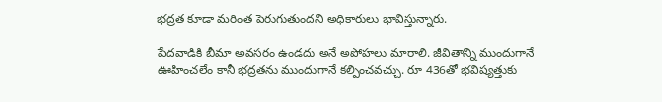భద్రత కూడా మరింత పెరుగుతుందని అధికారులు భావిస్తున్నారు.

పేదవాడికి బీమా అవసరం ఉండదు అనే అపోహలు మారాలి. జీవితాన్ని ముందుగానే ఊహించలేం కానీ భద్రతను ముందుగానే కల్పించవచ్చు. రూ 436తో భవిష్యత్తుకు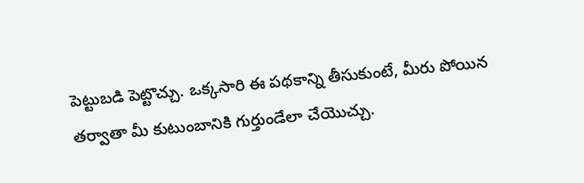పెట్టుబడి పెట్టొచ్చు. ఒక్కసారి ఈ పథకాన్ని తీసుకుంటే, మీరు పోయిన తర్వాతా మీ కుటుంబానికి గుర్తుండేలా చేయొచ్చు.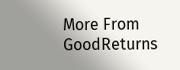More From GoodReturns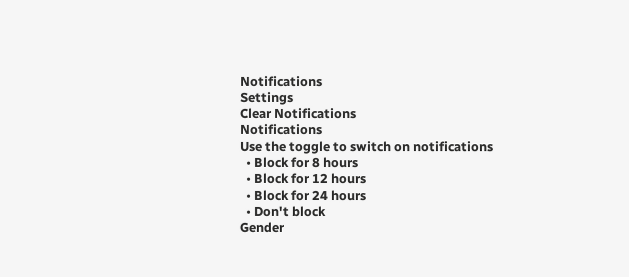Notifications
Settings
Clear Notifications
Notifications
Use the toggle to switch on notifications
  • Block for 8 hours
  • Block for 12 hours
  • Block for 24 hours
  • Don't block
Gender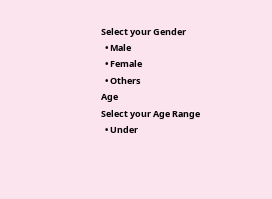Select your Gender
  • Male
  • Female
  • Others
Age
Select your Age Range
  • Under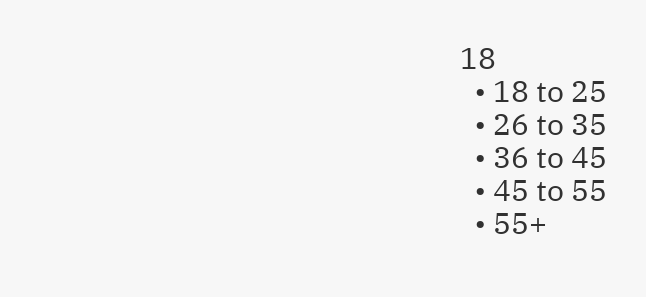18
  • 18 to 25
  • 26 to 35
  • 36 to 45
  • 45 to 55
  • 55+